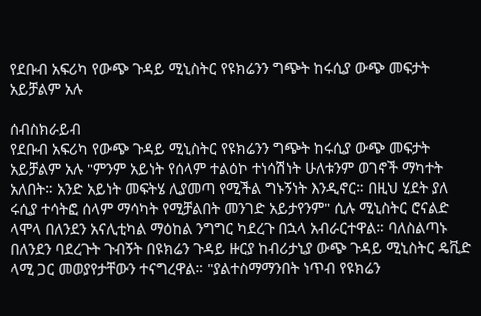የደቡብ አፍሪካ የውጭ ጉዳይ ሚኒስትር የዩክሬንን ግጭት ከሩሲያ ውጭ መፍታት አይቻልም አሉ

ሰብስክራይብ
የደቡብ አፍሪካ የውጭ ጉዳይ ሚኒስትር የዩክሬንን ግጭት ከሩሲያ ውጭ መፍታት አይቻልም አሉ "ምንም አይነት የሰላም ተልዕኮ ተነሳሽነት ሁለቱንም ወገኖች ማካተት አለበት። አንድ አይነት መፍትሄ ሊያመጣ የሚችል ግኑኝነት እንዲኖር። በዚህ ሂደት ያለ ሩሲያ ተሳትፎ ሰላም ማሳካት የሚቻልበት መንገድ አይታየንም" ሲሉ ሚኒስትር ሮናልድ ላሞላ በለንደን አናሊቲካል ማዕከል ንግግር ካደረጉ በኋላ አብራርተዋል። ባለስልጣኑ በለንደን ባደረጉት ጉብኝት በዩክሬን ጉዳይ ዙርያ ከብሪታኒያ ውጭ ጉዳይ ሚኒስትር ዴቪድ ላሚ ጋር መወያየታቸውን ተናግረዋል። "ያልተስማማንበት ነጥብ የዩክሬን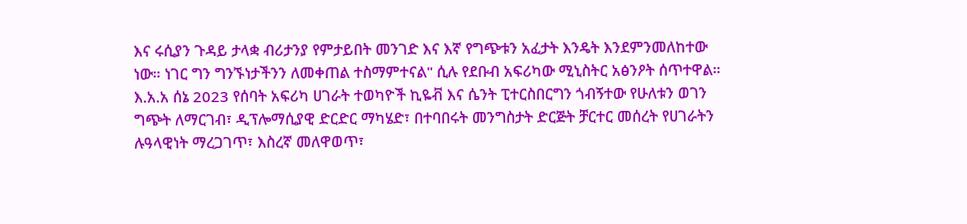እና ሩሲያን ጉዳይ ታላቋ ብሪታንያ የምታይበት መንገድ እና እኛ የግጭቱን አፈታት እንዴት እንደምንመለከተው ነው። ነገር ግን ግንኙነታችንን ለመቀጠል ተስማምተናል" ሲሉ የደቡብ አፍሪካው ሚኒስትር አፅንዖት ሰጥተዋል። እ.አ.አ ሰኔ 2023 የሰባት አፍሪካ ሀገራት ተወካዮች ኪዬቭ እና ሴንት ፒተርስበርግን ጎብኝተው የሁለቱን ወገን ግጭት ለማርገብ፣ ዲፕሎማሲያዊ ድርድር ማካሄድ፣ በተባበሩት መንግስታት ድርጅት ቻርተር መሰረት የሀገራትን ሉዓላዊነት ማረጋገጥ፣ እስረኛ መለዋወጥ፣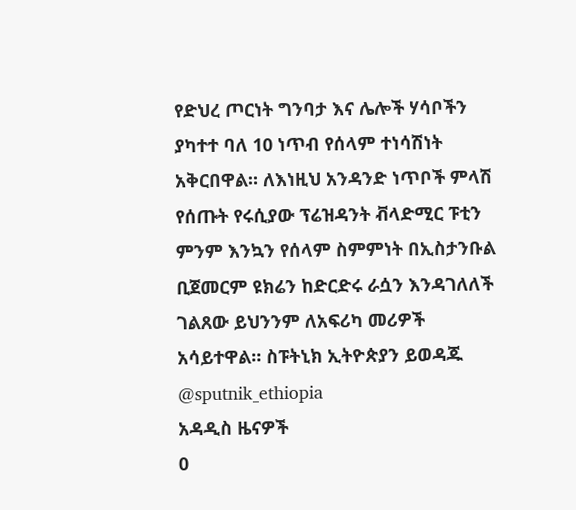የድህረ ጦርነት ግንባታ እና ሌሎች ሃሳቦችን ያካተተ ባለ 10 ነጥብ የሰላም ተነሳሽነት አቅርበዋል። ለእነዚህ አንዳንድ ነጥቦች ምላሽ የሰጡት የሩሲያው ፕሬዝዳንት ቭላድሚር ፑቲን ምንም እንኳን የሰላም ስምምነት በኢስታንቡል ቢጀመርም ዩክሬን ከድርድሩ ራሷን እንዳገለለች ገልጸው ይህንንም ለአፍሪካ መሪዎች አሳይተዋል። ስፑትኒክ ኢትዮጵያን ይወዳጁ @sputnik_ethiopia
አዳዲስ ዜናዎች
0